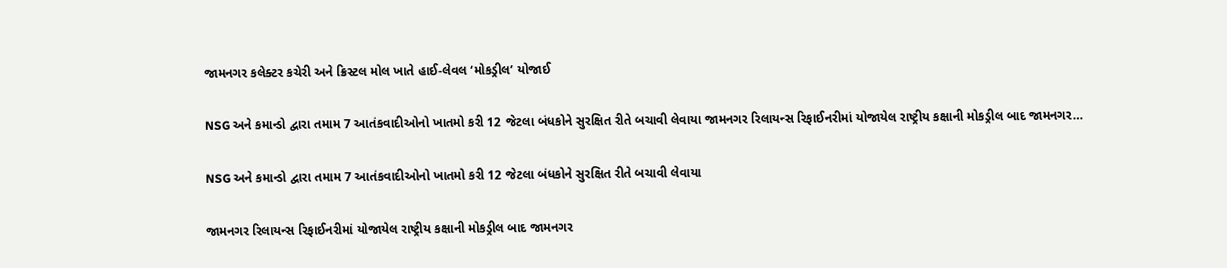જામનગર કલેક્ટર કચેરી અને ક્રિસ્ટલ મોલ ખાતે હાઈ-લેવલ ‘મોકડ્રીલ’ યોજાઈ

NSG અને કમાન્ડો દ્વારા તમામ 7 આતંકવાદીઓનો ખાતમો કરી 12 જેટલા બંધકોને સુરક્ષિત રીતે બચાવી લેવાયા જામનગર રિલાયન્સ રિફાઈનરીમાં યોજાયેલ રાષ્ટ્રીય કક્ષાની મોકડ્રીલ બાદ જામનગર…

NSG અને કમાન્ડો દ્વારા તમામ 7 આતંકવાદીઓનો ખાતમો કરી 12 જેટલા બંધકોને સુરક્ષિત રીતે બચાવી લેવાયા

જામનગર રિલાયન્સ રિફાઈનરીમાં યોજાયેલ રાષ્ટ્રીય કક્ષાની મોકડ્રીલ બાદ જામનગર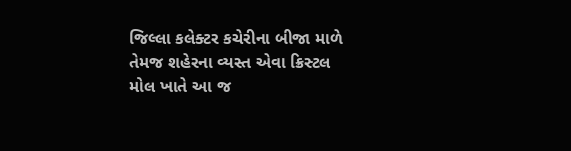જિલ્લા કલેક્ટર કચેરીના બીજા માળે તેમજ શહેરના વ્યસ્ત એવા ક્રિસ્ટલ મોલ ખાતે આ જ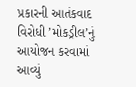પ્રકારની આતંકવાદ વિરોધી ’મોકડ્રીલ’નું આયોજન કરવામાં આવ્યું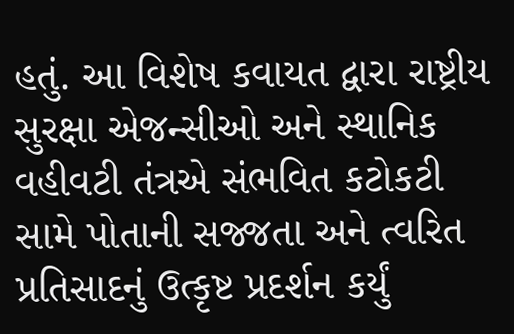હતું. આ વિશેષ કવાયત દ્વારા રાષ્ટ્રીય સુરક્ષા એજન્સીઓ અને સ્થાનિક વહીવટી તંત્રએ સંભવિત કટોકટી સામે પોતાની સજ્જતા અને ત્વરિત પ્રતિસાદનું ઉત્કૃષ્ટ પ્રદર્શન કર્યું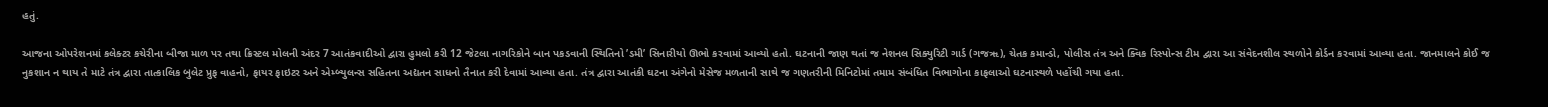હતું.

આજના ઓપરેશનમાં કલેક્ટર કચેરીના બીજા માળ પર તથા ક્રિસ્ટલ મોલની અંદર 7 આતંકવાદીઓ દ્વારા હુમલો કરી 12 જેટલા નાગરિકોને બાન પકડવાની સ્થિતિનો ’ડમી’ સિનારીયો ઊભો કરવામાં આવ્યો હતો. ઘટનાની જાણ થતાં જ નેશનલ સિક્યુરિટી ગાર્ડ (ગજૠ), ચેતક કમાન્ડો, પોલીસ તંત્ર અને ક્વિક રિસ્પોન્સ ટીમ દ્વારા આ સંવેદનશીલ સ્થળોને કોર્ડન કરવામાં આવ્યા હતા. જાનમાલને કોઈ જ નુકશાન ન થાય તે માટે તંત્ર દ્વારા તાત્કાલિક બુલેટ પ્રુફ વાહનો, ફાયર ફાઇટર અને એમ્બ્યુલન્સ સહિતના અદ્યતન સાધનો તૈનાત કરી દેવામાં આવ્યા હતા. તંત્ર દ્વારા આતંકી ઘટના અંગેનો મેસેજ મળતાની સાથે જ ગણતરીની મિનિટોમાં તમામ સંબંધિત વિભાગોના કાફલાઓ ઘટનાસ્થળે પહોંચી ગયા હતા.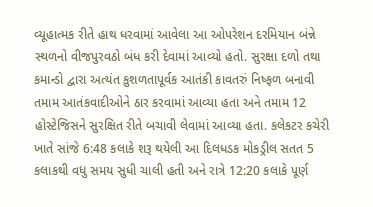વ્યૂહાત્મક રીતે હાથ ધરવામાં આવેલા આ ઓપરેશન દરમિયાન બંન્ને સ્થળનો વીજપુરવઠો બંધ કરી દેવામાં આવ્યો હતો. સુરક્ષા દળો તથા કમાન્ડો દ્વારા અત્યંત કુશળતાપૂર્વક આતંકી કાવતરું નિષ્ફળ બનાવી તમામ આતંકવાદીઓને ઠાર કરવામાં આવ્યા હતા અને તમામ 12 હોસ્ટેજિસને સુરક્ષિત રીતે બચાવી લેવામાં આવ્યા હતા. કલેકટર કચેરી ખાતે સાંજે 6:48 કલાકે શરૂ થયેલી આ દિલધડક મોકડ્રીલ સતત 5 કલાકથી વધુ સમય સુધી ચાલી હતી અને રાત્રે 12:20 કલાકે પૂર્ણ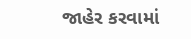જાહેર કરવામાં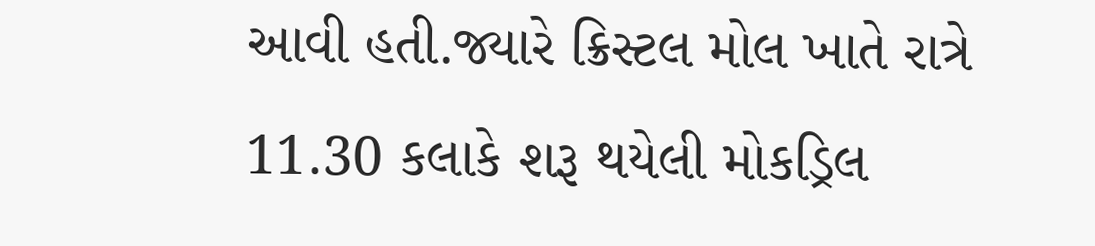આવી હતી.જ્યારે ક્રિસ્ટલ મોલ ખાતે રાત્રે 11.30 કલાકે શરૂ થયેલી મોકડ્રિલ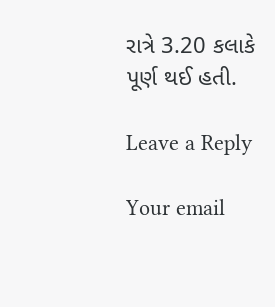રાત્રે 3.20 કલાકે પૂર્ણ થઈ હતી.

Leave a Reply

Your email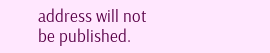address will not be published.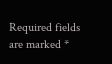Required fields are marked *